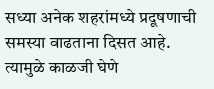सध्या अनेक शहरांमध्ये प्रदूषणाची समस्या वाढताना दिसत आहे. त्यामुळे काळजी घेणे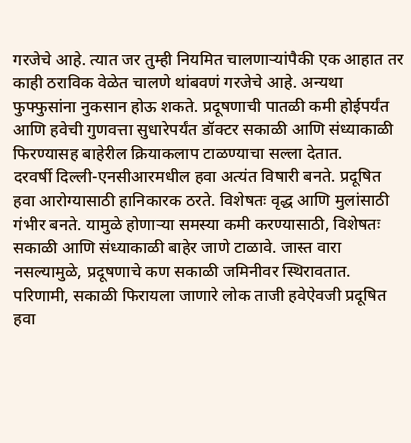गरजेचे आहे. त्यात जर तुम्ही नियमित चालणाऱ्यांपैकी एक आहात तर काही ठराविक वेळेत चालणे थांबवणं गरजेचे आहे. अन्यथा फुफ्फुसांना नुकसान होऊ शकते. प्रदूषणाची पातळी कमी होईपर्यंत आणि हवेची गुणवत्ता सुधारेपर्यंत डॉक्टर सकाळी आणि संध्याकाळी फिरण्यासह बाहेरील क्रियाकलाप टाळण्याचा सल्ला देतात.
दरवर्षी दिल्ली-एनसीआरमधील हवा अत्यंत विषारी बनते. प्रदूषित हवा आरोग्यासाठी हानिकारक ठरते. विशेषतः वृद्ध आणि मुलांसाठी गंभीर बनते. यामुळे होणाऱ्या समस्या कमी करण्यासाठी, विशेषतः सकाळी आणि संध्याकाळी बाहेर जाणे टाळावे. जास्त वारा नसल्यामुळे, प्रदूषणाचे कण सकाळी जमिनीवर स्थिरावतात. परिणामी, सकाळी फिरायला जाणारे लोक ताजी हवेऐवजी प्रदूषित हवा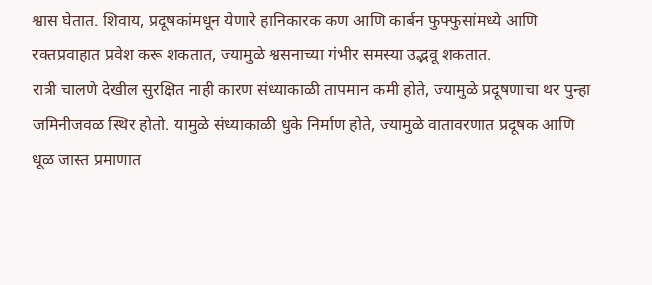श्वास घेतात. शिवाय, प्रदूषकांमधून येणारे हानिकारक कण आणि कार्बन फुफ्फुसांमध्ये आणि रक्तप्रवाहात प्रवेश करू शकतात, ज्यामुळे श्वसनाच्या गंभीर समस्या उद्भवू शकतात.
रात्री चालणे देखील सुरक्षित नाही कारण संध्याकाळी तापमान कमी होते, ज्यामुळे प्रदूषणाचा थर पुन्हा जमिनीजवळ स्थिर होतो. यामुळे संध्याकाळी धुके निर्माण होते, ज्यामुळे वातावरणात प्रदूषक आणि धूळ जास्त प्रमाणात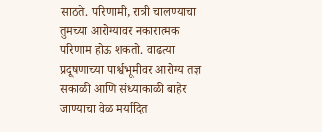साठते. परिणामी, रात्री चालण्याचा तुमच्या आरोग्यावर नकारात्मक परिणाम होऊ शकतो. वाढत्या प्रदूषणाच्या पार्श्वभूमीवर आरोग्य तज्ञ सकाळी आणि संध्याकाळी बाहेर जाण्याचा वेळ मर्यादित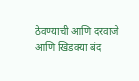ठेवण्याची आणि दरवाजे आणि खिडक्या बंद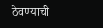ठेवण्याची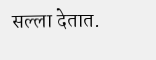सल्ला देतात.